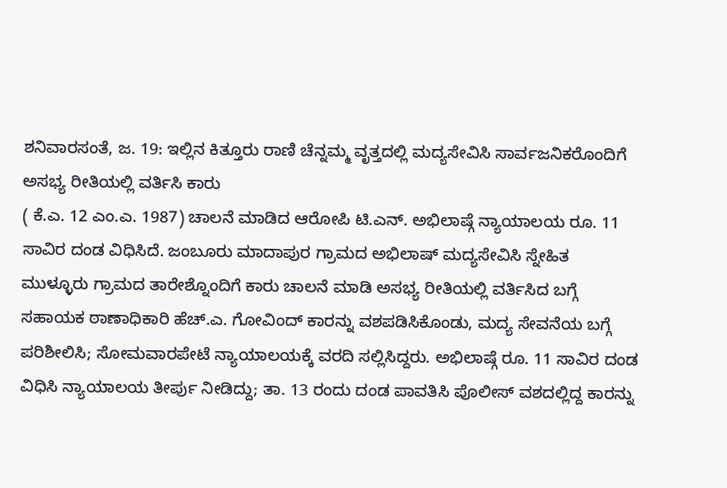ಶನಿವಾರಸಂತೆ, ಜ. 19: ಇಲ್ಲಿನ ಕಿತ್ತೂರು ರಾಣಿ ಚೆನ್ನಮ್ಮ ವೃತ್ತದಲ್ಲಿ ಮದ್ಯಸೇವಿಸಿ ಸಾರ್ವಜನಿಕರೊಂದಿಗೆ ಅಸಭ್ಯ ರೀತಿಯಲ್ಲಿ ವರ್ತಿಸಿ ಕಾರು
( ಕೆ.ಎ. 12 ಎಂ.ಎ. 1987) ಚಾಲನೆ ಮಾಡಿದ ಆರೋಪಿ ಟಿ.ಎನ್. ಅಭಿಲಾಷ್ಗೆ ನ್ಯಾಯಾಲಯ ರೂ. 11 ಸಾವಿರ ದಂಡ ವಿಧಿಸಿದೆ. ಜಂಬೂರು ಮಾದಾಪುರ ಗ್ರಾಮದ ಅಭಿಲಾಷ್ ಮದ್ಯಸೇವಿಸಿ ಸ್ನೇಹಿತ ಮುಳ್ಳೂರು ಗ್ರಾಮದ ತಾರೇಶ್ನೊಂದಿಗೆ ಕಾರು ಚಾಲನೆ ಮಾಡಿ ಅಸಭ್ಯ ರೀತಿಯಲ್ಲಿ ವರ್ತಿಸಿದ ಬಗ್ಗೆ ಸಹಾಯಕ ಠಾಣಾಧಿಕಾರಿ ಹೆಚ್.ಎ. ಗೋವಿಂದ್ ಕಾರನ್ನು ವಶಪಡಿಸಿಕೊಂಡು, ಮದ್ಯ ಸೇವನೆಯ ಬಗ್ಗೆ ಪರಿಶೀಲಿಸಿ; ಸೋಮವಾರಪೇಟೆ ನ್ಯಾಯಾಲಯಕ್ಕೆ ವರದಿ ಸಲ್ಲಿಸಿದ್ದರು. ಅಭಿಲಾಷ್ಗೆ ರೂ. 11 ಸಾವಿರ ದಂಡ ವಿಧಿಸಿ ನ್ಯಾಯಾಲಯ ತೀರ್ಪು ನೀಡಿದ್ದು; ತಾ. 13 ರಂದು ದಂಡ ಪಾವತಿಸಿ ಪೊಲೀಸ್ ವಶದಲ್ಲಿದ್ದ ಕಾರನ್ನು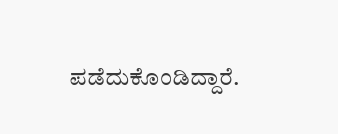ಪಡೆದುಕೊಂಡಿದ್ದಾರೆ.